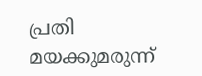പ്രതി മയക്കുമരുന്ന്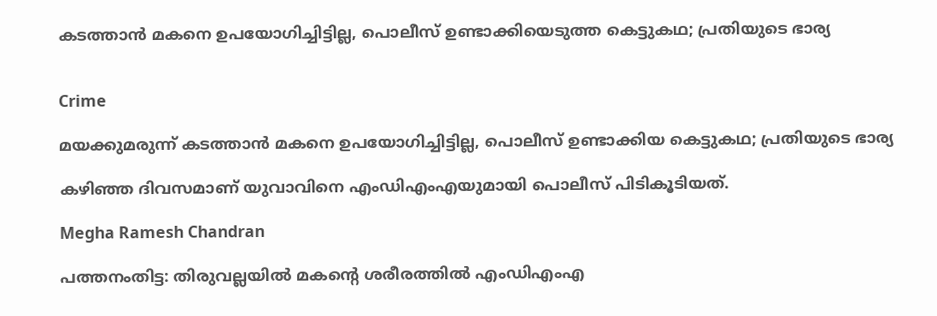കടത്താൻ മകനെ ഉപയോഗിച്ചിട്ടില്ല, പൊലീസ് ഉണ്ടാക്കിയെടുത്ത കെട്ടുകഥ; പ്രതിയുടെ ഭാര്യ


Crime

മയക്കുമരുന്ന് കടത്താൻ മകനെ ഉപയോഗിച്ചിട്ടില്ല, പൊലീസ് ഉണ്ടാക്കിയ കെട്ടുകഥ; പ്രതിയുടെ ഭാര്യ

കഴിഞ്ഞ ദിവസമാണ് യുവാവിനെ എംഡിഎംഎയുമായി പൊലീസ് പിടികൂടിയത്.

Megha Ramesh Chandran

പത്തനംതിട്ട: തിരുവല്ലയിൽ മകന്‍റെ ശരീരത്തിൽ എംഡിഎംഎ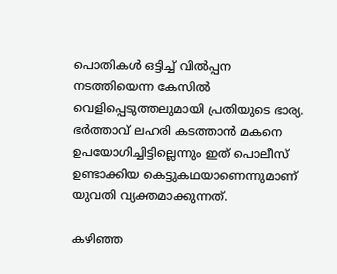പൊതികൾ ഒട്ടിച്ച് വിൽപ്പന നടത്തിയെന്ന കേസിൽ വെളിപ്പെടുത്തലുമായി പ്രതിയുടെ ഭാര്യ. ഭർത്താവ് ലഹരി കടത്താൻ മകനെ ഉപയോഗിച്ചിട്ടില്ലെന്നും ഇത് പൊലീസ് ഉണ്ടാക്കിയ കെട്ടുകഥയാണെന്നുമാണ് യുവതി വ്യക്തമാക്കുന്നത്.

കഴിഞ്ഞ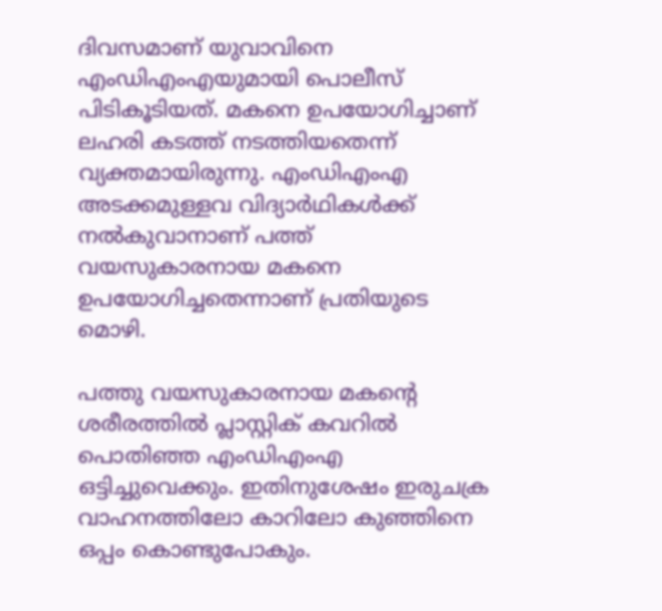ദിവസമാണ് യുവാവിനെ എംഡിഎംഎയുമായി പൊലീസ് പിടികൂടിയത്. മകനെ ഉപയോഗിച്ചാണ് ലഹരി കടത്ത് നടത്തിയതെന്ന് വ്യക്തമായിരുന്നു. എംഡിഎംഎ അടക്കമുള്ളവ വിദ്യാർഥികൾക്ക് നൽകുവാനാണ് പത്ത് വയസുകാരനായ മകനെ ഉപയോഗിച്ചതെന്നാണ് പ്രതിയുടെ മൊഴി.

പത്തു വയസുകാരനായ മകന്‍റെ ശരീരത്തിൽ പ്ലാസ്റ്റിക് കവറിൽ പൊതിഞ്ഞ എംഡിഎംഎ ഒട്ടിച്ചുവെക്കും. ഇതിനുശേഷം ഇരുചക്ര വാഹനത്തിലോ കാറിലോ കുഞ്ഞിനെ ഒപ്പം കൊണ്ടുപോകും.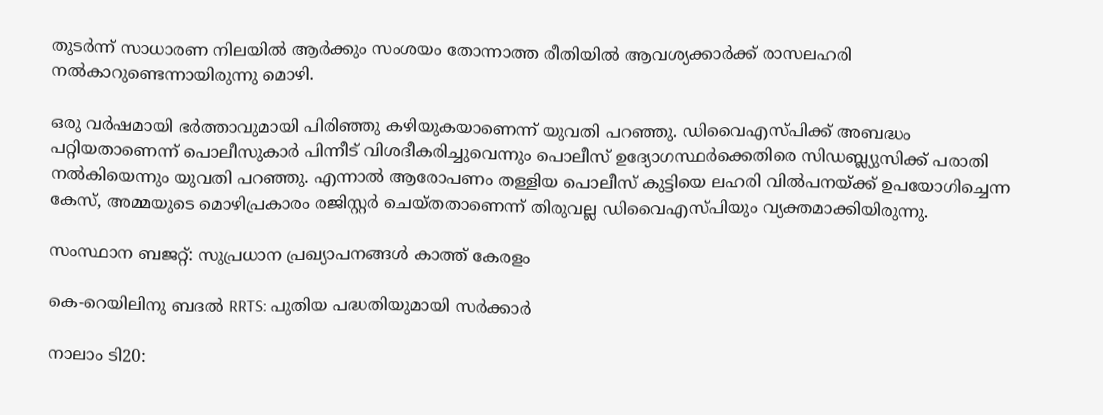തുടര്‍ന്ന് സാധാരണ നിലയില്‍ ആര്‍ക്കും സംശയം തോന്നാത്ത രീതിയിൽ ആവശ്യക്കാർക്ക് രാസലഹരി നൽകാറുണ്ടെന്നായിരുന്നു മൊഴി.

ഒരു വർഷമായി ഭർത്താവുമായി പിരിഞ്ഞു കഴിയുകയാണെന്ന് യുവതി പറഞ്ഞു. ഡിവൈഎസ്പിക്ക് അബദ്ധം പറ്റിയതാണെന്ന് പൊലീസുകാർ പിന്നീട് വിശദീകരിച്ചുവെന്നും പൊലീസ് ഉദ്യോഗസ്ഥർക്കെതിരെ സിഡബ്ല്യുസിക്ക് പരാതി നൽകിയെന്നും യുവതി പറ‌ഞ്ഞു. എന്നാൽ ആരോപണം തള്ളിയ പൊലീസ് കുട്ടിയെ ലഹരി വിൽപനയ്ക്ക് ഉപയോഗിച്ചെന്ന കേസ്, അമ്മയുടെ മൊഴിപ്രകാരം രജിസ്റ്റർ ചെയ്തതാണെന്ന് തിരുവല്ല ഡിവൈഎസ്പിയും വ്യക്തമാക്കിയിരുന്നു.

സംസ്ഥാന ബജറ്റ്: സുപ്രധാന പ്രഖ്യാപനങ്ങൾ കാത്ത് കേരളം

കെ-റെയിലിനു ബദൽ RRTS: പുതിയ പദ്ധതിയുമായി സർക്കാർ

നാലാം ടി20: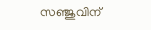സഞ്ജുവിന്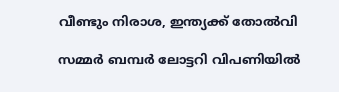വീണ്ടും നിരാശ, ഇന്ത്യക്ക് തോൽവി

സമ്മർ ബമ്പർ ലോട്ടറി വിപണിയിൽ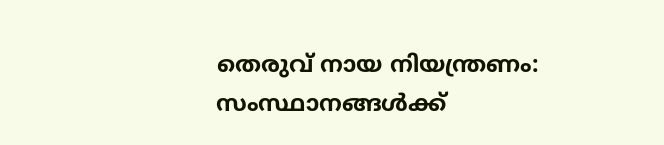തെരുവ് നായ നിയന്ത്രണം: സംസ്ഥാനങ്ങൾക്ക്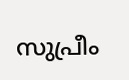സുപ്രീം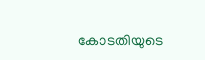കോടതിയുടെ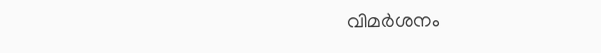വിമർശനം